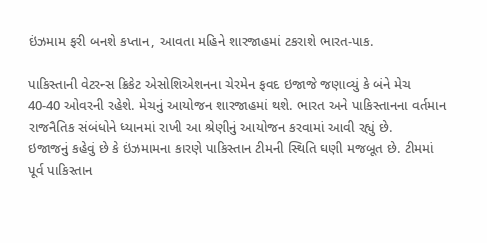ઇંઝમામ ફરી બનશે કપ્તાન, આવતા મહિને શારજાહમાં ટકરાશે ભારત-પાક.

પાકિસ્તાની વેટરન્સ ક્રિકેટ એસોશિએશનના ચેરમેન ફવદ ઇજાજે જણાવ્યું કે બંને મેચ 40-40 ઓવરની રહેશે. મેચનું આયોજન શારજાહમાં થશે. ભારત અને પાકિસ્તાનના વર્તમાન રાજનૈતિક સંબંધોને ધ્યાનમાં રાખી આ શ્રેણીનું આયોજન કરવામાં આવી રહ્યું છે.
ઇજાજનું કહેવું છે કે ઇંઝમામના કારણે પાકિસ્તાન ટીમની સ્થિતિ ઘણી મજબૂત છે. ટીમમાં પૂર્વ પાકિસ્તાન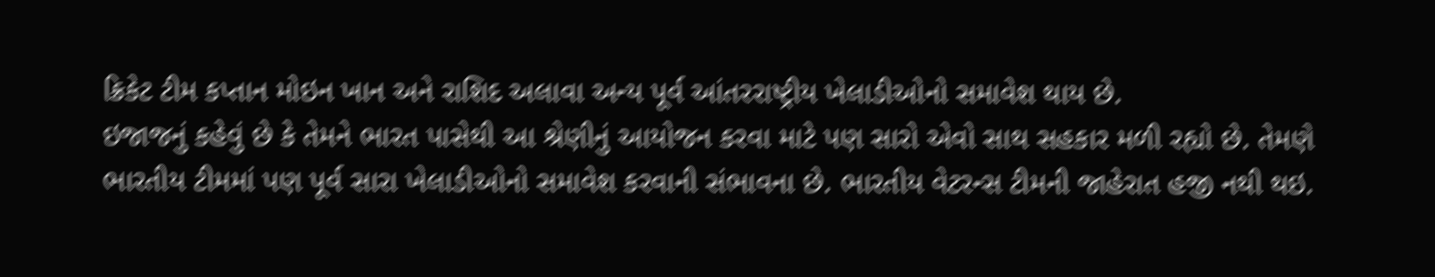ક્રિકેટ ટીમ કપ્તાન મોઇન ખાન અને રાશિદ અલાવા અન્ય પૂર્વ આંતરરાષ્ટ્રીય ખેલાડીઓનો સમાવેશ થાય છે.
ઇજાજનું કહેવું છે કે તેમને ભારત પાસેથી આ શ્રેણીનું આયોજન કરવા માટે પણ સારો એવો સાથ સહકાર મળી રહ્યો છે. તેમણે ભારતીય ટીમમાં પણ પૂર્વ સારા ખેલાડીઓનો સમાવેશ કરવાની સંભાવના છે. ભારતીય વેટરન્સ ટીમની જાહેરાત હજી નથી થઇ.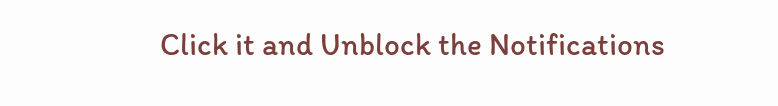Click it and Unblock the Notifications